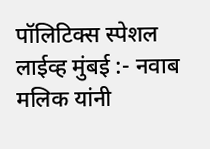पॉलिटिक्स स्पेशल लाईव्ह मुंबई :- नवाब मलिक यांनी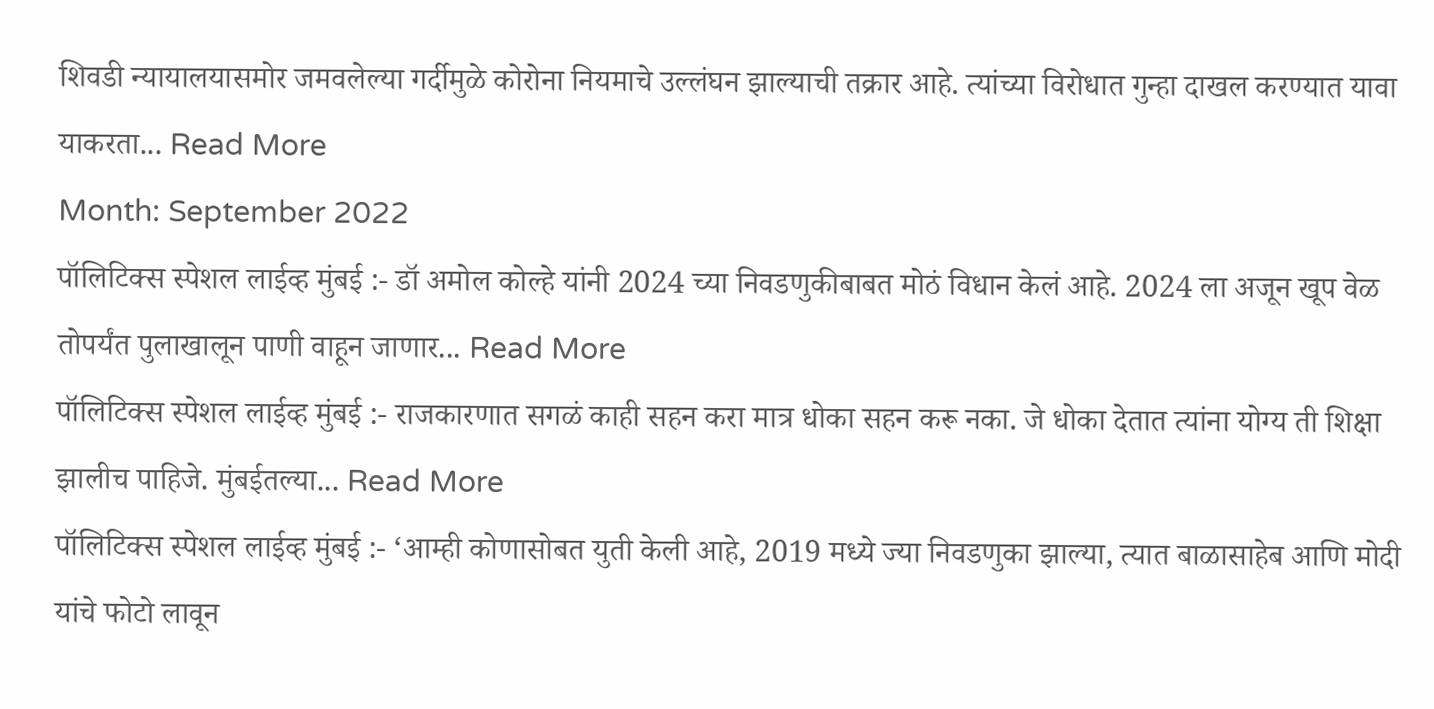शिवडी न्यायालयासमोर जमवलेल्या गर्दीमुळे कोरोना नियमाचे उल्लंघन झाल्याची तक्रार आहे. त्यांच्या विरोधात गुन्हा दाखल करण्यात यावा याकरता... Read More
Month: September 2022
पॉलिटिक्स स्पेशल लाईव्ह मुंबई :- डॉ अमोल कोल्हे यांनी 2024 च्या निवडणुकीबाबत मोठं विधान केलं आहे. 2024 ला अजून खूप वेळ तोपर्यंत पुलाखालून पाणी वाहून जाणार... Read More
पॉलिटिक्स स्पेशल लाईव्ह मुंबई :- राजकारणात सगळं काही सहन करा मात्र धोका सहन करू नका. जे धोका देतात त्यांना योग्य ती शिक्षा झालीच पाहिजे. मुंबईतल्या... Read More
पॉलिटिक्स स्पेशल लाईव्ह मुंबई :- ‘आम्ही कोणासोबत युती केली आहे, 2019 मध्ये ज्या निवडणुका झाल्या, त्यात बाळासाहेब आणि मोदी यांचे फोटो लावून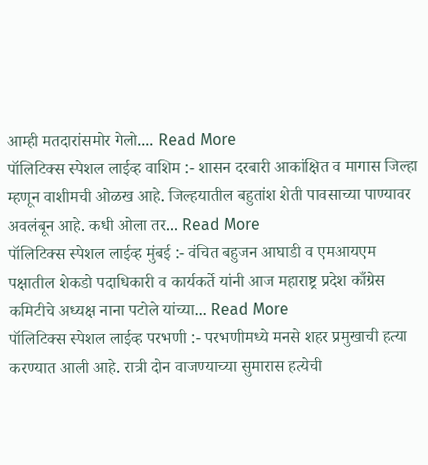आम्ही मतदारांसमोर गेलो.... Read More
पॉलिटिक्स स्पेशल लाईव्ह वाशिम :- शासन दरबारी आकांक्षित व मागास जिल्हा म्हणून वाशीमची ओळख आहे. जिल्हयातील बहुतांश शेती पावसाच्या पाण्यावर अवलंबून आहे. कधी ओला तर... Read More
पॉलिटिक्स स्पेशल लाईव्ह मुंबई :- वंचित बहुजन आघाडी व एमआयएम पक्षातील शेकडो पदाधिकारी व कार्यकर्ते यांनी आज महाराष्ट्र प्रदेश काँग्रेस कमिटीचे अध्यक्ष नाना पटोले यांच्या... Read More
पॉलिटिक्स स्पेशल लाईव्ह परभणी :- परभणीमध्ये मनसे शहर प्रमुखाची हत्या करण्यात आली आहे. रात्री दोन वाजण्याच्या सुमारास हत्येची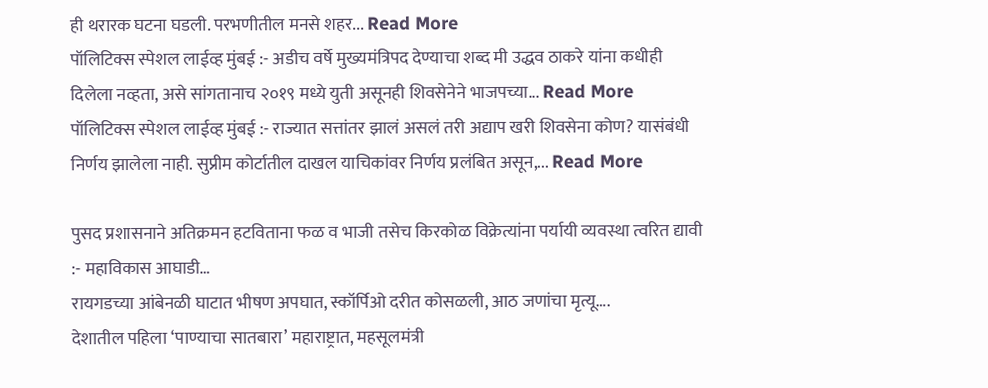ही थरारक घटना घडली. परभणीतील मनसे शहर... Read More
पॉलिटिक्स स्पेशल लाईव्ह मुंबई :- अडीच वर्षे मुख्यमंत्रिपद देण्याचा शब्द मी उद्धव ठाकरे यांना कधीही दिलेला नव्हता, असे सांगतानाच २०१९ मध्ये युती असूनही शिवसेनेने भाजपच्या... Read More
पॉलिटिक्स स्पेशल लाईव्ह मुंबई :- राज्यात सत्तांतर झालं असलं तरी अद्याप खरी शिवसेना कोण? यासंबंधी निर्णय झालेला नाही. सुप्रीम कोर्टातील दाखल याचिकांवर निर्णय प्रलंबित असून,... Read More

पुसद प्रशासनाने अतिक्रमन हटविताना फळ व भाजी तसेच किरकोळ विक्रेत्यांना पर्यायी व्यवस्था त्वरित द्यावी :- महाविकास आघाडी…
रायगडच्या आंबेनळी घाटात भीषण अपघात, स्कॉर्पिओ दरीत कोसळली, आठ जणांचा मृत्यू….
देशातील पहिला ‘पाण्याचा सातबारा’ महाराष्ट्रात, महसूलमंत्री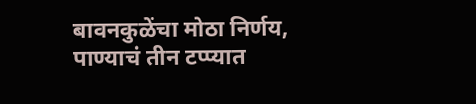बावनकुळेंचा मोठा निर्णय, पाण्याचं तीन टप्प्यात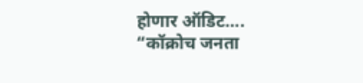होणार ऑडिट….
“कॉक्रोच जनता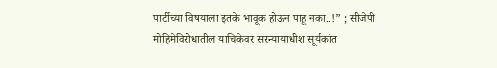पार्टीच्या विषयाला इतके भावूक होऊन पाहू नका..!” ; सीजेपी मोहिमेविरोधातील याचिकेवर सरन्यायाधीश सूर्यकांत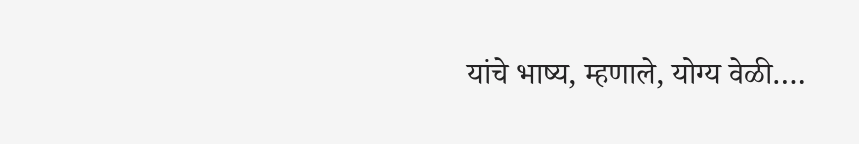यांचे भाष्य, म्हणाले, योग्य वेळी….